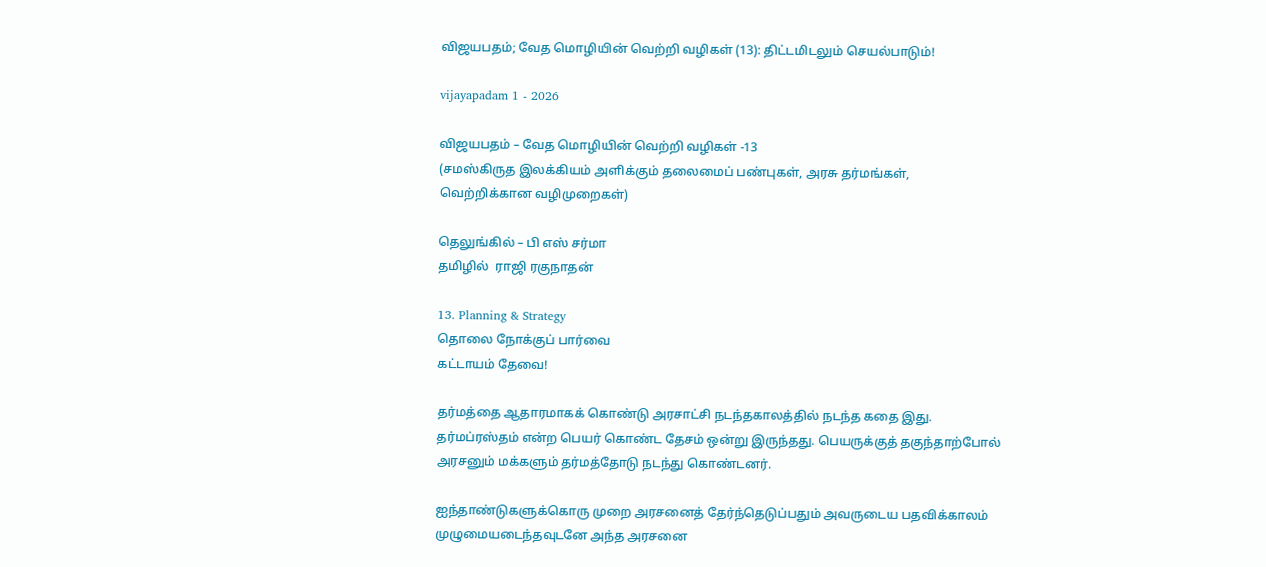விஜயபதம்; வேத மொழியின் வெற்றி வழிகள் (13): திட்டமிடலும் செயல்பாடும்!

vijayapadam 1 - 2026

விஜயபதம் – வேத மொழியின் வெற்றி வழிகள் -13
(சமஸ்கிருத இலக்கியம் அளிக்கும் தலைமைப் பண்புகள், அரசு தர்மங்கள், வெற்றிக்கான வழிமுறைகள்)

தெலுங்கில் – பி எஸ் சர்மா
தமிழில்  ராஜி ரகுநாதன்

13. Planning & Strategy
தொலை நோக்குப் பார்வை
கட்டாயம் தேவை!

தர்மத்தை ஆதாரமாகக் கொண்டு அரசாட்சி நடந்தகாலத்தில் நடந்த கதை இது. தர்மப்ரஸ்தம் என்ற பெயர் கொண்ட தேசம் ஒன்று இருந்தது. பெயருக்குத் தகுந்தாற்போல் அரசனும் மக்களும் தர்மத்தோடு நடந்து கொண்டனர்.

ஐந்தாண்டுகளுக்கொரு முறை அரசனைத் தேர்ந்தெடுப்பதும் அவருடைய பதவிக்காலம் முழுமையடைந்தவுடனே அந்த அரசனை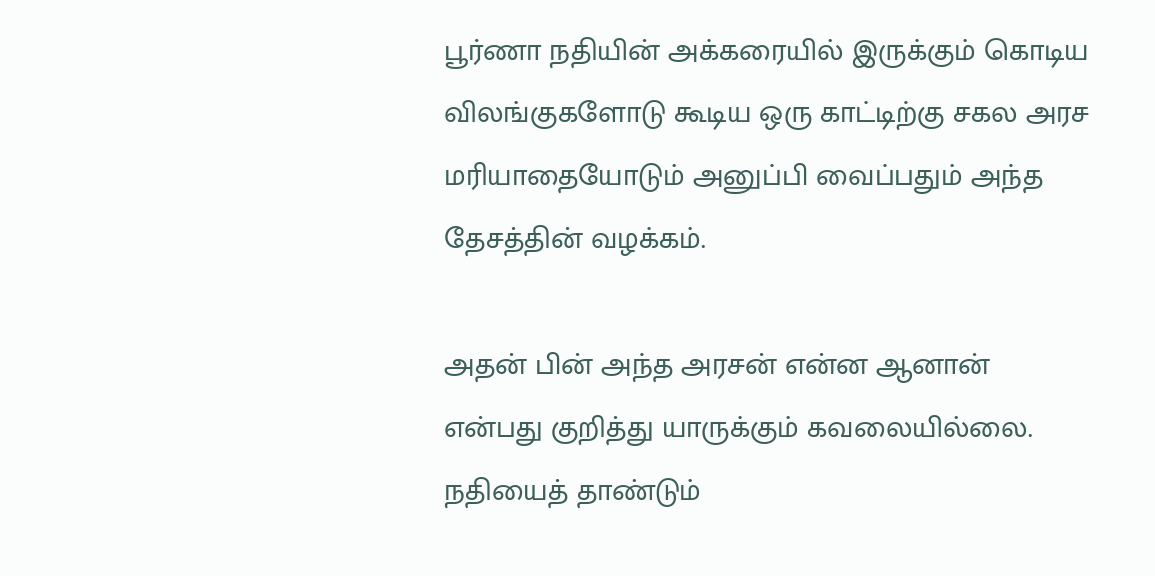பூர்ணா நதியின் அக்கரையில் இருக்கும் கொடிய விலங்குகளோடு கூடிய ஒரு காட்டிற்கு சகல அரச மரியாதையோடும் அனுப்பி வைப்பதும் அந்த தேசத்தின் வழக்கம்.

அதன் பின் அந்த அரசன் என்ன ஆனான் என்பது குறித்து யாருக்கும் கவலையில்லை. நதியைத் தாண்டும்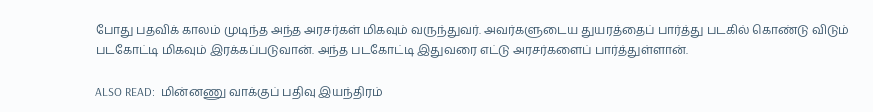போது பதவிக் காலம் முடிந்த அந்த அரசர்கள் மிகவும் வருந்துவர். அவர்களுடைய துயரத்தைப் பார்த்து படகில் கொண்டு விடும்  படகோட்டி மிகவும் இரக்கப்படுவான். அந்த படகோட்டி இதுவரை எட்டு அரசர்களைப் பார்த்துள்ளான்.

ALSO READ:  மின்னணு வாக்குப் பதிவு இயந்திரம்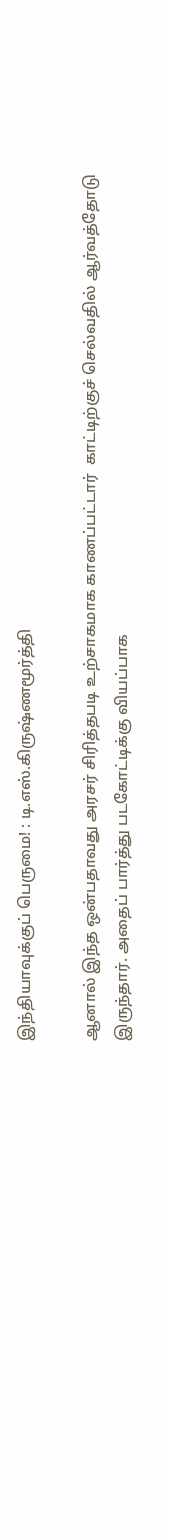இந்தியாவுக்குப் பெருமை! : டி.எஸ்.கிருஷ்ணமூர்த்தி

ஆனால் இந்த ஒன்பதாவது அரசர் சிரித்தபடி உற்சாகமாக காணப்பட்டார்  காட்டிற்குச் செல்வதில் ஆர்வத்தோடு இருந்தார். அதைப் பார்த்து படகோட்டிக்கு வியப்பாக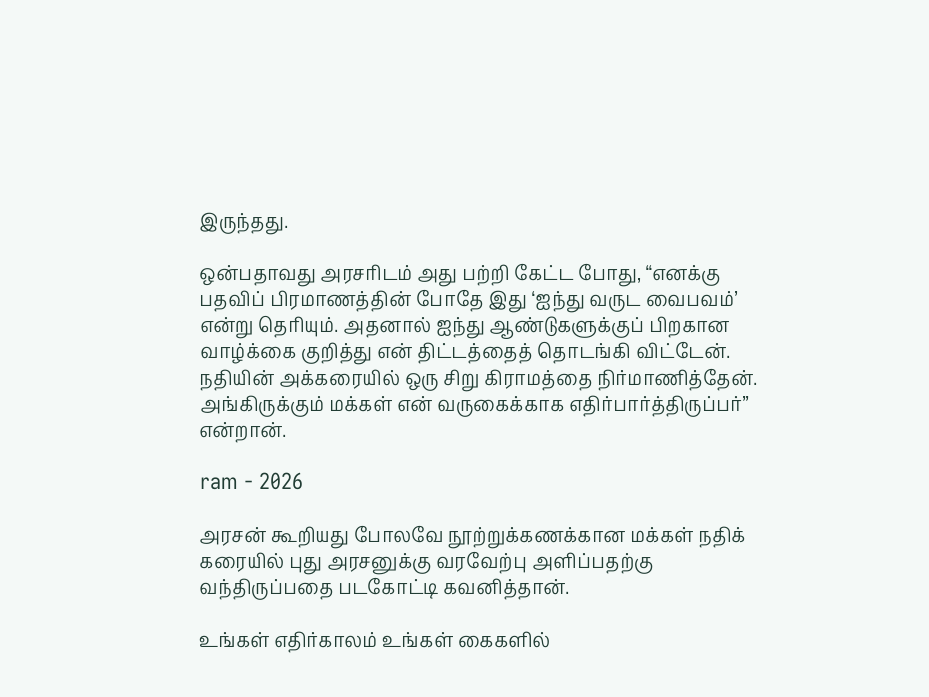இருந்தது.

ஒன்பதாவது அரசரிடம் அது பற்றி கேட்ட போது, “எனக்கு பதவிப் பிரமாணத்தின் போதே இது ‘ஐந்து வருட வைபவம்’ என்று தெரியும். அதனால் ஐந்து ஆண்டுகளுக்குப் பிறகான வாழ்க்கை குறித்து என் திட்டத்தைத் தொடங்கி விட்டேன். நதியின் அக்கரையில் ஒரு சிறு கிராமத்தை நிர்மாணித்தேன். அங்கிருக்கும் மக்கள் என் வருகைக்காக எதிர்பார்த்திருப்பர்” என்றான்.

ram - 2026

அரசன் கூறியது போலவே நூற்றுக்கணக்கான மக்கள் நதிக் கரையில் புது அரசனுக்கு வரவேற்பு அளிப்பதற்கு வந்திருப்பதை படகோட்டி கவனித்தான்.

உங்கள் எதிர்காலம் உங்கள் கைகளில்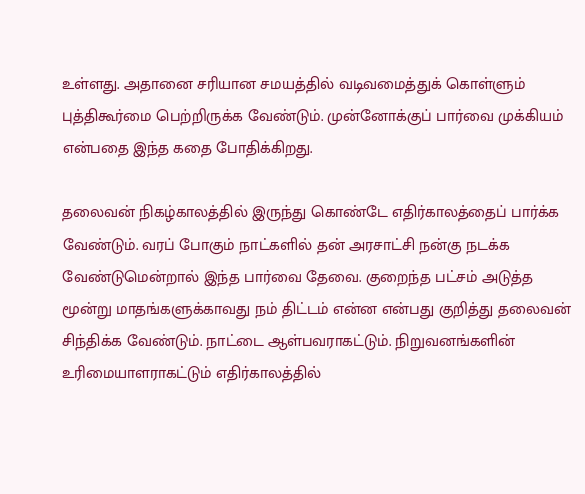உள்ளது. அதானை சரியான சமயத்தில் வடிவமைத்துக் கொள்ளும் புத்திகூர்மை பெற்றிருக்க வேண்டும். முன்னோக்குப் பார்வை முக்கியம் என்பதை இந்த கதை போதிக்கிறது.

தலைவன் நிகழ்காலத்தில் இருந்து கொண்டே எதிர்காலத்தைப் பார்க்க வேண்டும். வரப் போகும் நாட்களில் தன் அரசாட்சி நன்கு நடக்க வேண்டுமென்றால் இந்த பார்வை தேவை. குறைந்த பட்சம் அடுத்த மூன்று மாதங்களுக்காவது நம் திட்டம் என்ன என்பது குறித்து தலைவன் சிந்திக்க வேண்டும். நாட்டை ஆள்பவராகட்டும். நிறுவனங்களின் உரிமையாளராகட்டும் எதிர்காலத்தில்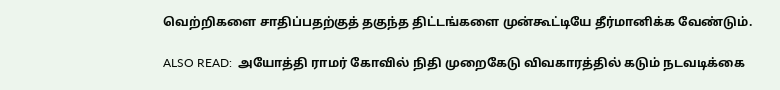வெற்றிகளை சாதிப்பதற்குத் தகுந்த திட்டங்களை முன்கூட்டியே தீர்மானிக்க வேண்டும்.

ALSO READ:  அயோத்தி ராமர் கோவில் நிதி முறைகேடு விவகாரத்தில் கடும் நடவடிக்கை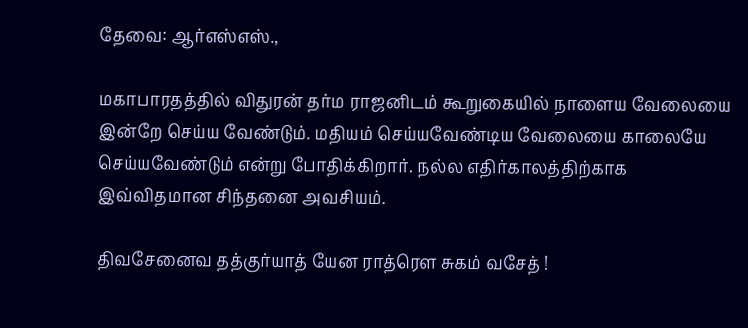தேவை: ஆர்எஸ்எஸ்.,

மகாபாரதத்தில் விதுரன் தர்ம ராஜனிடம் கூறுகையில் நாளைய வேலையை இன்றே செய்ய வேண்டும். மதியம் செய்யவேண்டிய வேலையை காலையே செய்யவேண்டும் என்று போதிக்கிறார். நல்ல எதிர்காலத்திற்காக இவ்விதமான சிந்தனை அவசியம்.

திவசேனைவ தத்குர்யாத் யேன ராத்ரௌ சுகம் வசேத் !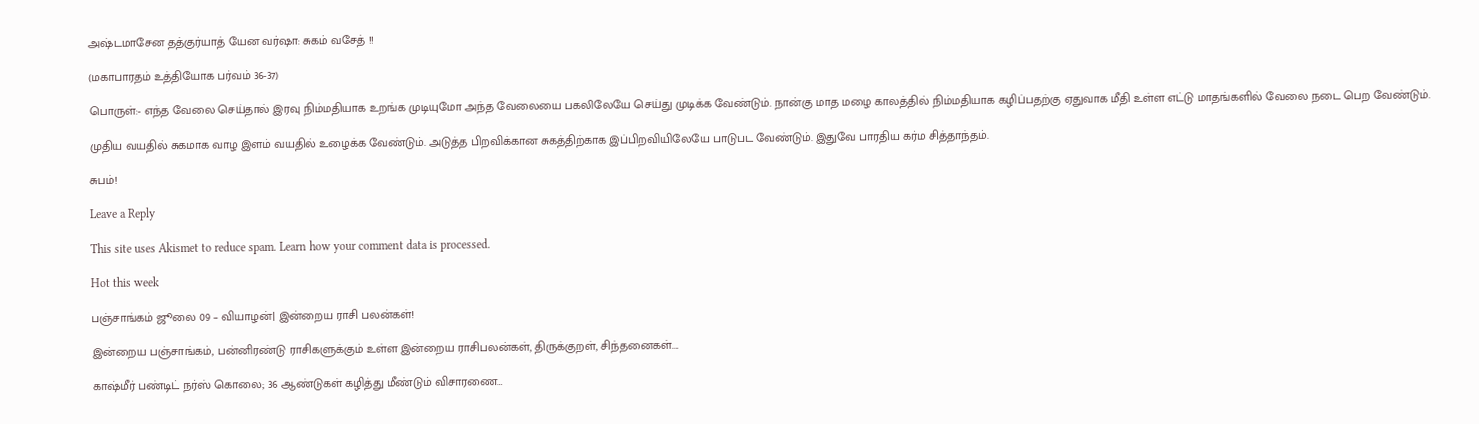அஷ்டமாசேன தத்குர்யாத் யேன வர்ஷா: சுகம் வசேத் !!

(மகாபாரதம் உத்தியோக பர்வம் 36-37)

பொருள்:- எந்த வேலை செய்தால் இரவு நிம்மதியாக உறங்க முடியுமோ அந்த வேலையை பகலிலேயே செய்து முடிக்க வேண்டும். நான்கு மாத மழை காலத்தில் நிம்மதியாக கழிப்பதற்கு ஏதுவாக மீதி உள்ள எட்டு மாதங்களில் வேலை நடை பெற வேண்டும்.

முதிய வயதில் சுகமாக வாழ இளம் வயதில் உழைக்க வேண்டும். அடுத்த பிறவிக்கான சுகத்திற்காக இப்பிறவியிலேயே பாடுபட வேண்டும். இதுவே பாரதிய கர்ம சித்தாந்தம்.

சுபம்!

Leave a Reply

This site uses Akismet to reduce spam. Learn how your comment data is processed.

Hot this week

பஞ்சாங்கம் ஜூலை 09 – வியாழன்| இன்றைய ராசி பலன்கள்!

இன்றைய பஞ்சாங்கம், பன்னிரண்டு ராசிகளுக்கும் உள்ள இன்றைய ராசிபலன்கள், திருக்குறள், சிந்தனைகள்....

காஷ்மீர் பண்டிட் நர்ஸ் கொலை; 36 ஆண்டுகள் கழித்து மீண்டும் விசாரணை…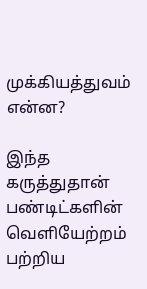முக்கியத்துவம் என்ன?

இந்த கருத்துதான் பண்டிட்களின் வெளியேற்றம் பற்றிய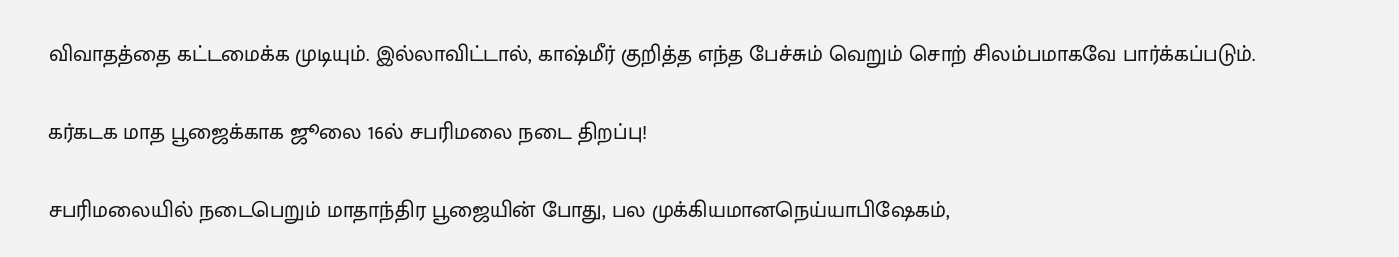விவாதத்தை கட்டமைக்க முடியும். இல்லாவிட்டால், காஷ்மீர் குறித்த எந்த பேச்சும் வெறும் சொற் சிலம்பமாகவே பார்க்கப்படும்.

கர்கடக மாத பூஜைக்காக ஜூலை 16ல் சபரிமலை நடை திறப்பு!

சபரிமலையில் நடைபெறும் மாதாந்திர பூஜையின் போது, பல முக்கியமானநெய்யாபிஷேகம்,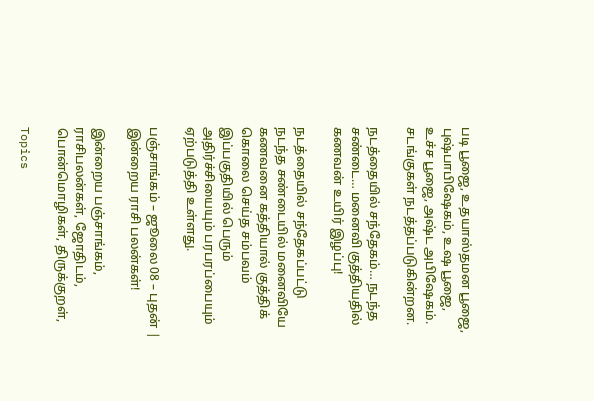படி பூஜை, உதயாஸ்தமன பூஜை, புஷ்பாபிஷேகம், உஷ பூஜை, உச்ச பூஜை, அஷ்ட அபிஷேகம். சடங்குகள் நடத்தப்படுகின்றன.

நடத்தையில் சந்தேகம்… நடந்த சண்டை… மனைவி குத்தியதில் கணவன் உயிர் இழப்பு!

நடத்தையில் சந்தேகப்பட்டு நடந்த சண்டையில் மனைவியே கணவனை கத்தியால் குத்திக் கொலை செய்த சம்பவம் இப்பகுதியில் பெரும் அதிர்ச்சியையும் பரபரப்பையும் ஏற்படுத்தி உள்ளது.

பஞ்சாங்கம் – ஜூலை 08 – புதன் | இன்றைய ராசி பலன்கள்!

இன்றைய பஞ்சாங்கம், ராசிபலன்கள், ஜோதிடம், பொன்மொழிகள், திருக்குறள்,

Topics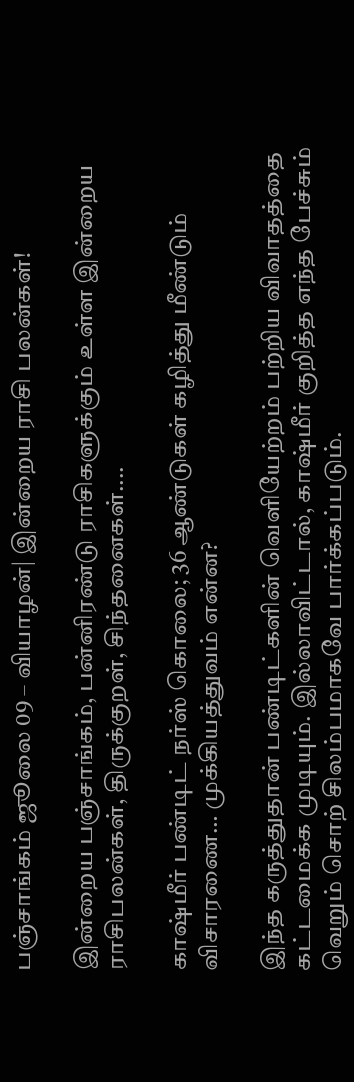பஞ்சாங்கம் ஜூலை 09 – வியாழன்| இன்றைய ராசி பலன்கள்!

இன்றைய பஞ்சாங்கம், பன்னிரண்டு ராசிகளுக்கும் உள்ள இன்றைய ராசிபலன்கள், திருக்குறள், சிந்தனைகள்....

காஷ்மீர் பண்டிட் நர்ஸ் கொலை; 36 ஆண்டுகள் கழித்து மீண்டும் விசாரணை… முக்கியத்துவம் என்ன?

இந்த கருத்துதான் பண்டிட்களின் வெளியேற்றம் பற்றிய விவாதத்தை கட்டமைக்க முடியும். இல்லாவிட்டால், காஷ்மீர் குறித்த எந்த பேச்சும் வெறும் சொற் சிலம்பமாகவே பார்க்கப்படும்.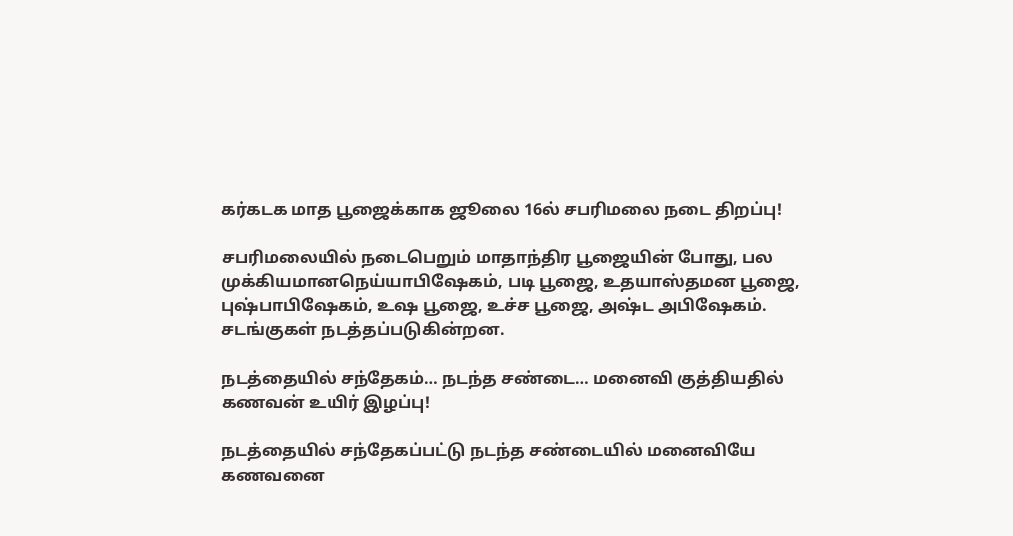கர்கடக மாத பூஜைக்காக ஜூலை 16ல் சபரிமலை நடை திறப்பு!

சபரிமலையில் நடைபெறும் மாதாந்திர பூஜையின் போது, பல முக்கியமானநெய்யாபிஷேகம், படி பூஜை, உதயாஸ்தமன பூஜை, புஷ்பாபிஷேகம், உஷ பூஜை, உச்ச பூஜை, அஷ்ட அபிஷேகம். சடங்குகள் நடத்தப்படுகின்றன.

நடத்தையில் சந்தேகம்… நடந்த சண்டை… மனைவி குத்தியதில் கணவன் உயிர் இழப்பு!

நடத்தையில் சந்தேகப்பட்டு நடந்த சண்டையில் மனைவியே கணவனை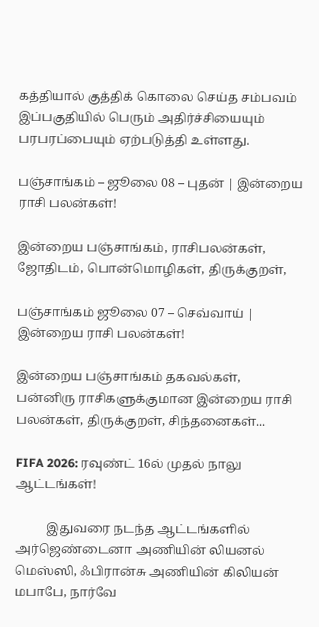கத்தியால் குத்திக் கொலை செய்த சம்பவம் இப்பகுதியில் பெரும் அதிர்ச்சியையும் பரபரப்பையும் ஏற்படுத்தி உள்ளது.

பஞ்சாங்கம் – ஜூலை 08 – புதன் | இன்றைய ராசி பலன்கள்!

இன்றைய பஞ்சாங்கம், ராசிபலன்கள், ஜோதிடம், பொன்மொழிகள், திருக்குறள்,

பஞ்சாங்கம் ஜூலை 07 – செவ்வாய் | இன்றைய ராசி பலன்கள்!

இன்றைய பஞ்சாங்கம் தகவல்கள், பன்னிரு ராசிகளுக்குமான இன்றைய ராசி பலன்கள், திருக்குறள், சிந்தனைகள்...

FIFA 2026: ரவுண்ட் 16ல் முதல் நாலு ஆட்டங்கள்!

          இதுவரை நடந்த ஆட்டங்களில் அர்ஜெண்டைனா அணியின் லியனல் மெஸ்ஸி, ஃபிரான்சு அணியின் கிலியன் மபாபே, நார்வே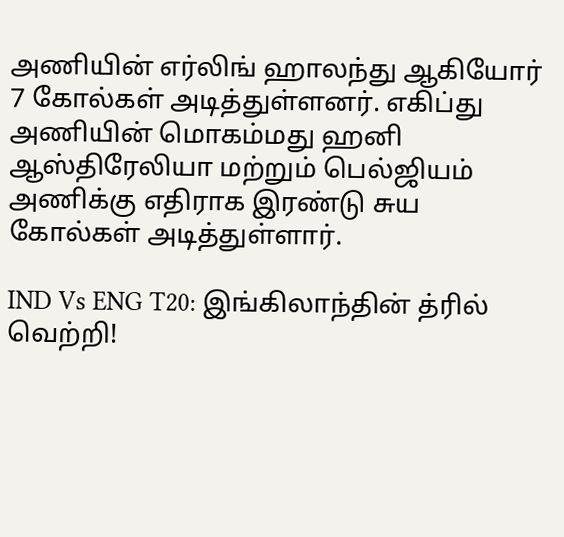அணியின் எர்லிங் ஹாலந்து ஆகியோர் 7 கோல்கள் அடித்துள்ளனர். எகிப்து அணியின் மொகம்மது ஹனி ஆஸ்திரேலியா மற்றும் பெல்ஜியம் அணிக்கு எதிராக இரண்டு சுய கோல்கள் அடித்துள்ளார்.

IND Vs ENG T20: இங்கிலாந்தின் த்ரில் வெற்றி!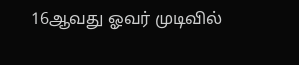16ஆவது ஓவர் முடிவில்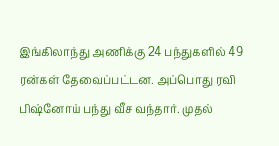இங்கிலாந்து அணிக்கு 24 பந்துகளில் 49 ரன்கள் தேவைப்பட்டன. அப்பொது ரவி பிஷ்னோய் பந்து வீச வந்தார். முதல்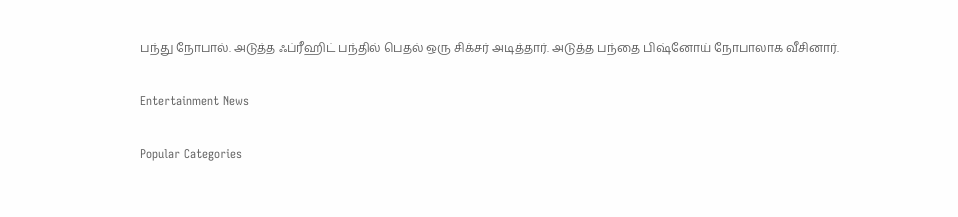பந்து நோபால். அடுத்த ஃப்ரீஹிட் பந்தில் பெதல் ஒரு சிக்சர் அடித்தார். அடுத்த பந்தை பிஷ்னோய் நோபாலாக வீசினார்.

Entertainment News

Popular Categories